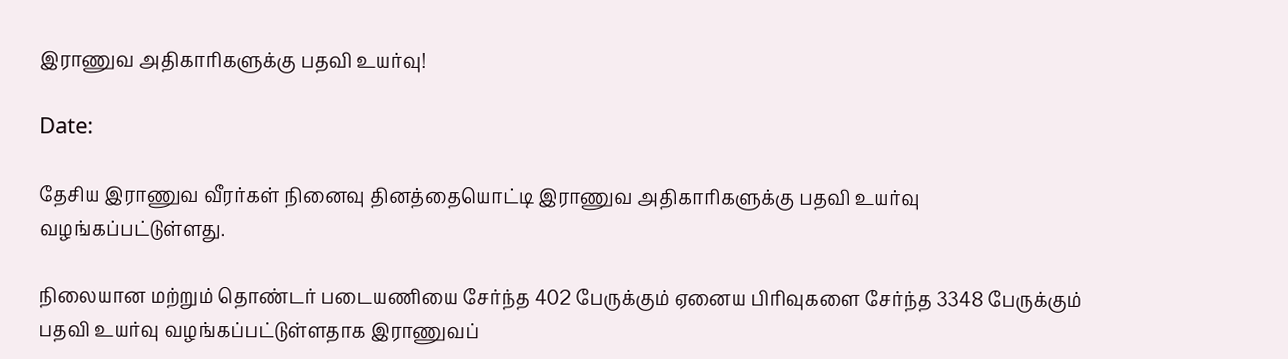இராணுவ அதிகாரிகளுக்கு பதவி உயர்வு!

Date:

தேசிய இராணுவ வீரர்கள் நினைவு தினத்தையொட்டி இராணுவ அதிகாரிகளுக்கு பதவி உயர்வு வழங்கப்பட்டுள்ளது.

நிலையான மற்றும் தொண்டர் படையணியை சேர்ந்த 402 பேருக்கும் ஏனைய பிரிவுகளை சேர்ந்த 3348 பேருக்கும் பதவி உயர்வு வழங்கப்பட்டுள்ளதாக இராணுவப்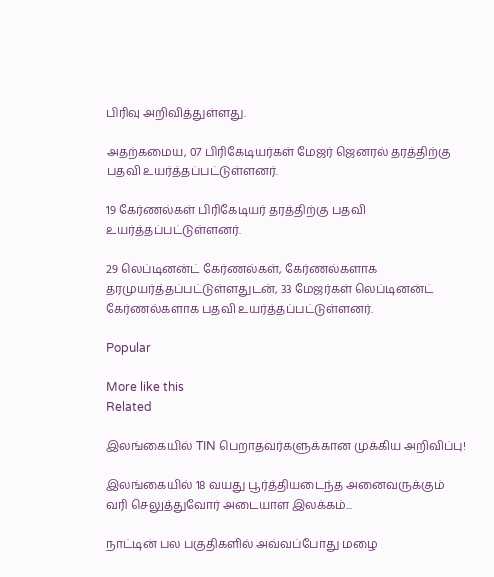பிரிவு அறிவித்துள்ளது.

அதற்கமைய, 07 பிரிகேடியர்கள் மேஜர் ஜெனரல் தரத்திற்கு பதவி உயர்த்தப்பட்டுள்ளனர்.

19 கேர்ணல்கள் பிரிகேடியர் தரத்திற்கு பதவி உயர்த்தப்பட்டுள்ளனர்.

29 லெப்டினன்ட் கேர்ணல்கள், கேர்ணல்களாக தரமுயர்த்தப்பட்டுள்ளதுடன், 33 மேஜர்கள் லெப்டினன்ட் கேர்ணல்களாக பதவி உயர்த்தப்பட்டுள்ளனர்.

Popular

More like this
Related

இலங்கையில் TIN பெறாதவர்களுக்கான முக்கிய அறிவிப்பு!

இலங்கையில் 18 வயது பூர்த்தியடைந்த அனைவருக்கும் வரி செலுத்துவோர் அடையாள இலக்கம்...

நாட்டின் பல பகுதிகளில் அவ்வப்போது மழை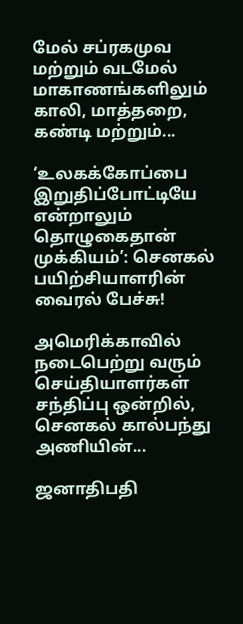மேல் சப்ரகமுவ மற்றும் வடமேல் மாகாணங்களிலும் காலி, மாத்தறை, கண்டி மற்றும்...

‘உலகக்கோப்பை இறுதிப்போட்டியே என்றாலும் தொழுகைதான் முக்கியம்’: செனகல் பயிற்சியாளரின் வைரல் பேச்சு!

அமெரிக்காவில் நடைபெற்று வரும் செய்தியாளர்கள் சந்திப்பு ஒன்றில், செனகல் கால்பந்து அணியின்...

ஜனாதிபதி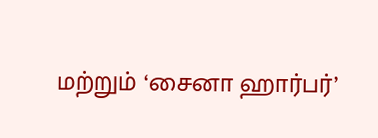மற்றும் ‘சைனா ஹார்பர்’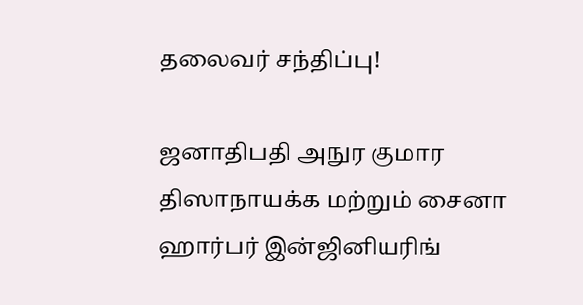தலைவர் சந்திப்பு!

ஜனாதிபதி அநுர குமார திஸாநாயக்க மற்றும் சைனா ஹார்பர் இன்ஜினியரிங்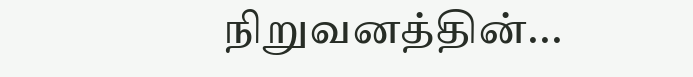நிறுவனத்தின்...